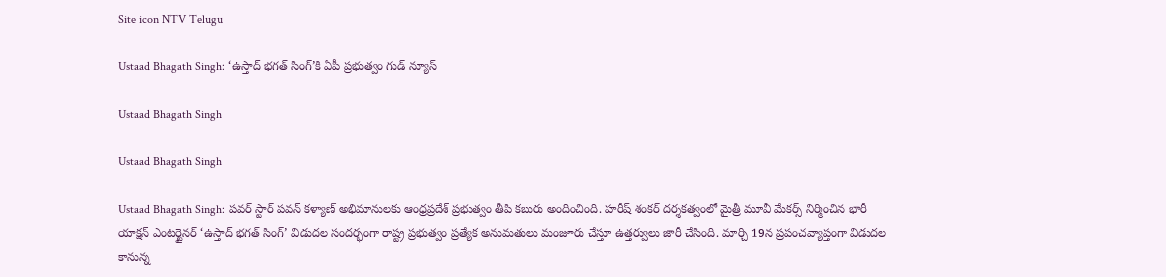Site icon NTV Telugu

Ustaad Bhagath Singh: ‘ఉస్తాద్ భగత్ సింగ్’కి ఏపీ ప్రభుత్వం గుడ్ న్యూస్

Ustaad Bhagath Singh

Ustaad Bhagath Singh

Ustaad Bhagath Singh: పవర్ స్టార్ పవన్ కళ్యాణ్ అభిమానులకు ఆంధ్రప్రదేశ్ ప్రభుత్వం తీపి కబురు అందించింది. హరీష్ శంకర్ దర్శకత్వంలో మైత్రీ మూవీ మేకర్స్ నిర్మించిన భారీ యాక్షన్ ఎంటర్టైనర్ ‘ఉస్తాద్ భగత్ సింగ్’ విడుదల సందర్భంగా రాష్ట్ర ప్రభుత్వం ప్రత్యేక అనుమతులు మంజూరు చేస్తూ ఉత్తర్వులు జారీ చేసింది. మార్చి 19న ప్రపంచవ్యాప్తంగా విడుదల కానున్న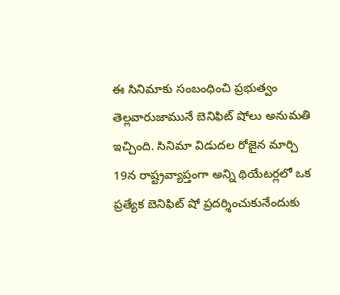ఈ సినిమాకు సంబంధించి ప్రభుత్వం తెల్లవారుజామునే బెనిఫిట్ షోలు అనుమతి ఇచ్చింది. సినిమా విడుదల రోజైన మార్చి 19న రాష్ట్రవ్యాప్తంగా అన్ని థియేటర్లలో ఒక ప్రత్యేక బెనిఫిట్ షో ప్రదర్శించుకునేందుకు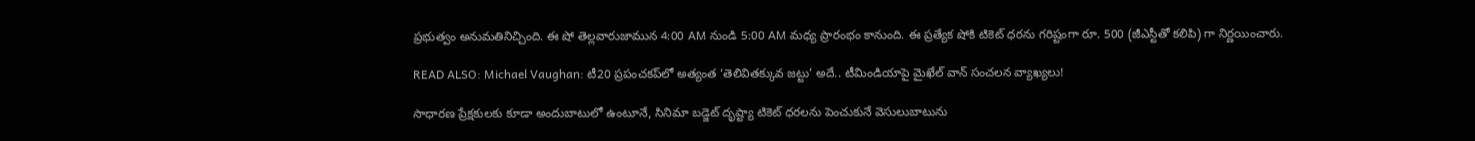ప్రభుత్వం అనుమతినిచ్చింది. ఈ షో తెల్లవారుజామున 4:00 AM నుండి 5:00 AM మధ్య ప్రారంభం కానుంది. ఈ ప్రత్యేక షోకి టికెట్ ధరను గరిష్టంగా రూ. 500 (జీఎస్టీతో కలిపి) గా నిర్ణయించారు.

READ ALSO: Michael Vaughan: టీ20 ప్రపంచకప్‌లో అత్యంత ‘తెలివితక్కువ జట్టు’ అదే.. టీమిండియాపై మైఖేల్ వాన్ సంచలన వ్యాఖ్యలు!

సాధారణ ప్రేక్షకులకు కూడా అందుబాటులో ఉంటూనే, సినిమా బడ్జెట్ దృష్ట్యా టికెట్ ధరలను పెంచుకునే వెసులుబాటును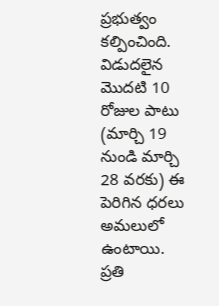ప్రభుత్వం కల్పించింది. విడుదలైన మొదటి 10 రోజుల పాటు (మార్చి 19 నుండి మార్చి 28 వరకు) ఈ పెరిగిన ధరలు అమలులో ఉంటాయి. ప్రతి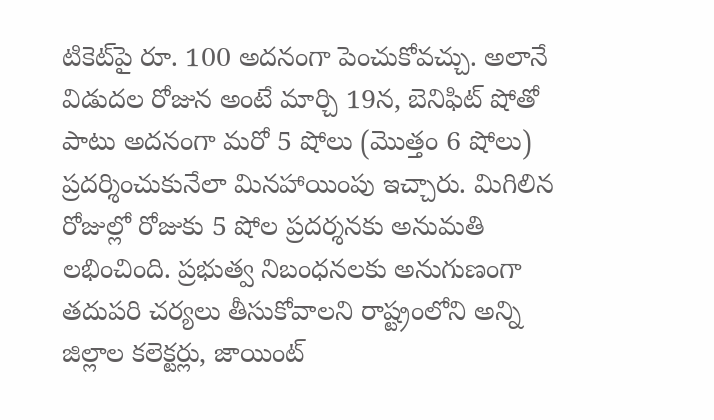టికెట్‌పై రూ. 100 అదనంగా పెంచుకోవచ్చు. అలానే విడుదల రోజున అంటే మార్చి 19న, బెనిఫిట్ షోతో పాటు అదనంగా మరో 5 షోలు (మొత్తం 6 షోలు) ప్రదర్శించుకునేలా మినహాయింపు ఇచ్చారు. మిగిలిన రోజుల్లో రోజుకు 5 షోల ప్రదర్శనకు అనుమతి లభించింది. ప్రభుత్వ నిబంధనలకు అనుగుణంగా తదుపరి చర్యలు తీసుకోవాలని రాష్ట్రంలోని అన్ని జిల్లాల కలెక్టర్లు, జాయింట్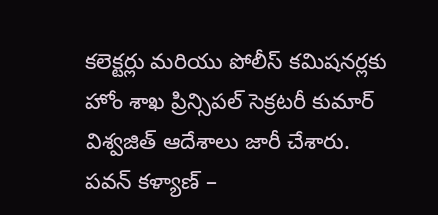కలెక్టర్లు మరియు పోలీస్ కమిషనర్లకు హోం శాఖ ప్రిన్సిపల్ సెక్రటరీ కుమార్‌ విశ్వజిత్‌ ఆదేశాలు జారీ చేశారు. పవన్ కళ్యాణ్ –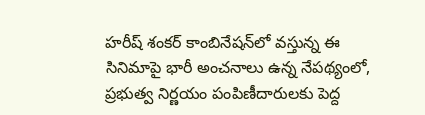హరీష్ శంకర్ కాంబినేషన్‌లో వస్తున్న ఈ సినిమాపై భారీ అంచనాలు ఉన్న నేపథ్యంలో, ప్రభుత్వ నిర్ణయం పంపిణీదారులకు పెద్ద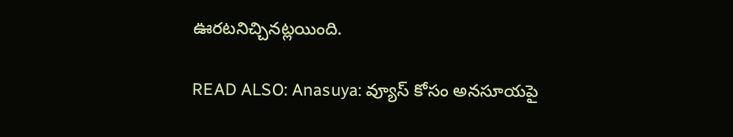ఊరటనిచ్చినట్లయింది.

READ ALSO: Anasuya: వ్యూస్ కోసం అనసూయపై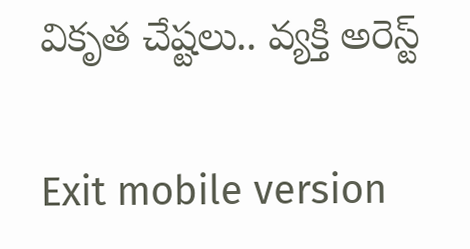వికృత చేష్టలు.. వ్యక్తి అరెస్ట్

Exit mobile version